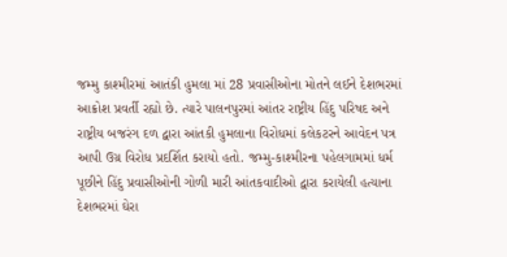જમ્મુ કાશ્મીરમાં આતંકી હુમલા માં 28 પ્રવાસીઓના મોતને લઈને દેશભરમાં આક્રોશ પ્રવર્તી રહ્યો છે. ત્યારે પાલનપુરમાં આંતર રાષ્ટ્રીય હિંદુ પરિષદ અને રાષ્ટ્રીય બજરંગ દળ દ્વારા આંતકી હુમલાના વિરોધમાં કલેકટરને આવેદન પત્ર આપી ઉગ્ર વિરોધ પ્રદર્શિત કરાયો હતો. જમ્મુ-કાશ્મીરના પહેલગામમાં ધર્મ પૂછીને હિંદુ પ્રવાસીઓની ગોળી મારી આંતકવાદીઓ દ્વારા કરાયેલી હત્યાના દેશભરમાં ઘેરા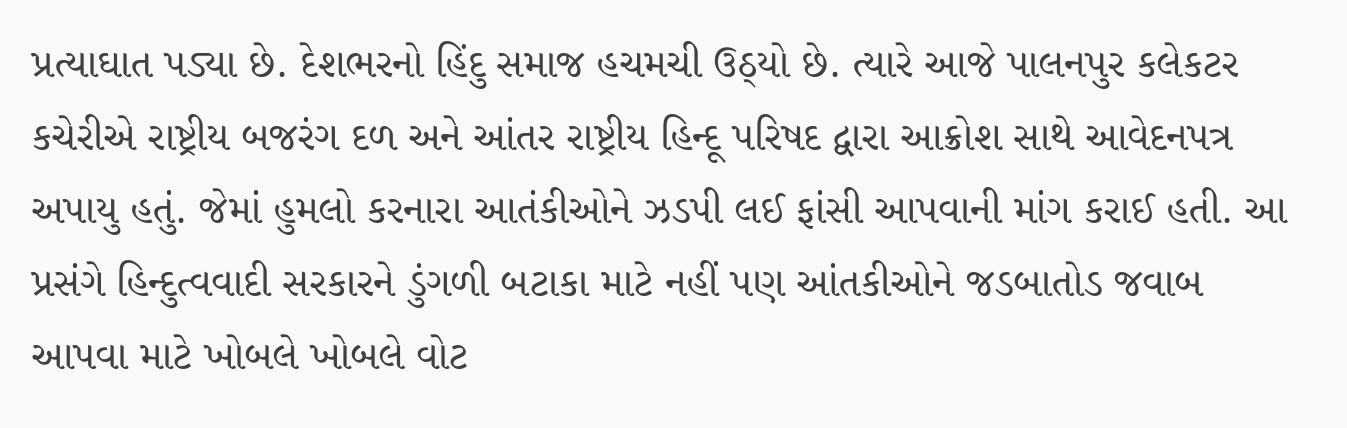પ્રત્યાઘાત પડ્યા છે. દેશભરનો હિંદુ સમાજ હચમચી ઉઠ્યો છે. ત્યારે આજે પાલનપુર કલેકટર કચેરીએ રાષ્ટ્રીય બજરંગ દળ અને આંતર રાષ્ટ્રીય હિન્દૂ પરિષદ દ્વારા આક્રોશ સાથે આવેદનપત્ર અપાયુ હતું. જેમાં હુમલો કરનારા આતંકીઓને ઝડપી લઈ ફાંસી આપવાની માંગ કરાઈ હતી. આ પ્રસંગે હિન્દુત્વવાદી સરકારને ડુંગળી બટાકા માટે નહીં પણ આંતકીઓને જડબાતોડ જવાબ આપવા માટે ખોબલે ખોબલે વોટ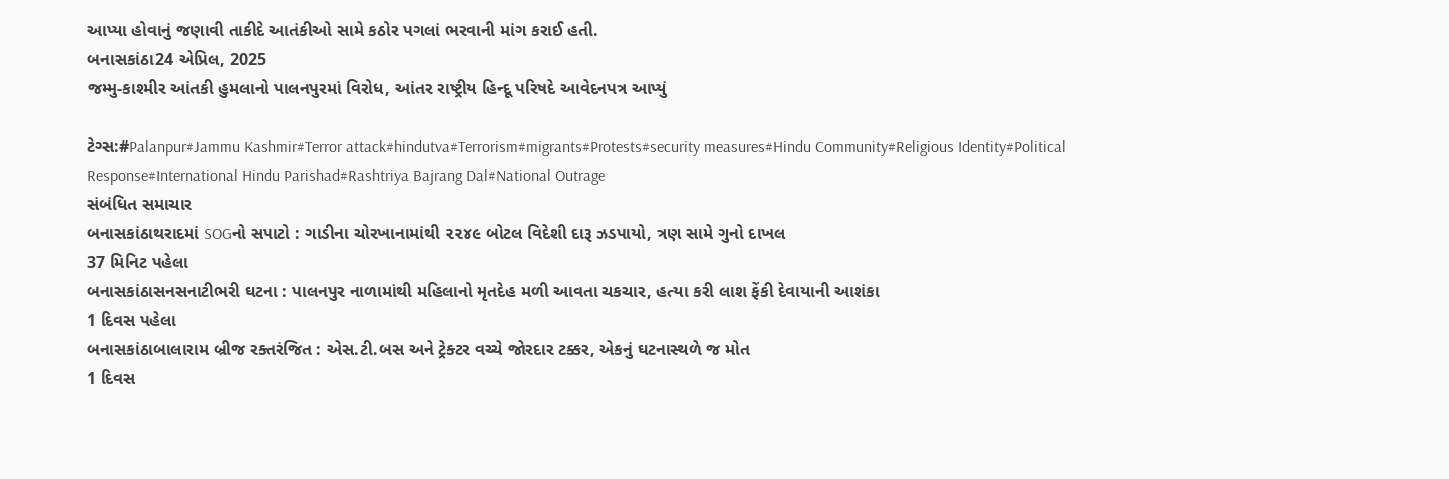આપ્યા હોવાનું જણાવી તાકીદે આતંકીઓ સામે કઠોર પગલાં ભરવાની માંગ કરાઈ હતી.
બનાસકાંઠા24 એપ્રિલ, 2025
જમ્મુ-કાશ્મીર આંતકી હુમલાનો પાલનપુરમાં વિરોધ, આંતર રાષ્ટ્રીય હિન્દૂ પરિષદે આવેદનપત્ર આપ્યું

ટેગ્સ:#Palanpur#Jammu Kashmir#Terror attack#hindutva#Terrorism#migrants#Protests#security measures#Hindu Community#Religious Identity#Political Response#International Hindu Parishad#Rashtriya Bajrang Dal#National Outrage
સંબંધિત સમાચાર
બનાસકાંઠાથરાદમાં SOGનો સપાટો : ગાડીના ચોરખાનામાંથી ૨૨૪૯ બોટલ વિદેશી દારૂ ઝડપાયો, ત્રણ સામે ગુનો દાખલ
37 મિનિટ પહેલા
બનાસકાંઠાસનસનાટીભરી ઘટના : પાલનપુર નાળામાંથી મહિલાનો મૃતદેહ મળી આવતા ચકચાર, હત્યા કરી લાશ ફેંકી દેવાયાની આશંકા
1 દિવસ પહેલા
બનાસકાંઠાબાલારામ બ્રીજ રક્તરંજિત : એસ.ટી.બસ અને ટ્રેક્ટર વચ્ચે જોરદાર ટક્કર, એકનું ઘટનાસ્થળે જ મોત
1 દિવસ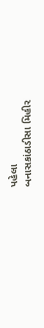પહેલા
બનાસકાંઠાડીસા મિહીર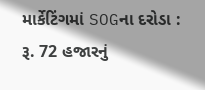માર્કેટિંગમાં SOGના દરોડા : રૂ. 72 હજારનું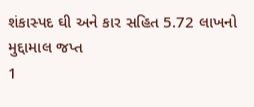શંકાસ્પદ ઘી અને કાર સહિત 5.72 લાખનો મુદ્દામાલ જપ્ત
1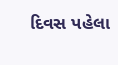દિવસ પહેલા